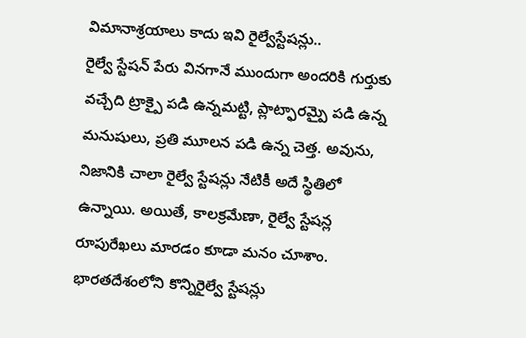విమానాశ్రయాలు కాదు ఇవి రైల్వేస్టేషన్లు..
రైల్వే స్టేషన్ పేరు వినగానే ముందుగా అందరికి గుర్తుకు వచ్చేది ట్రాక్పై పడి ఉన్నమట్టి, ప్లాట్ఫారమ్పై పడి ఉన్న మనుషులు, ప్రతి మూలన పడి ఉన్న చెత్త. అవును, నిజానికి చాలా రైల్వే స్టేషన్లు నేటికీ అదే స్థితిలో ఉన్నాయి. అయితే, కాలక్రమేణా, రైల్వే స్టేషన్ల రూపురేఖలు మారడం కూడా మనం చూశాం. భారతదేశంలోని కొన్నిరైల్వే స్టేషన్లు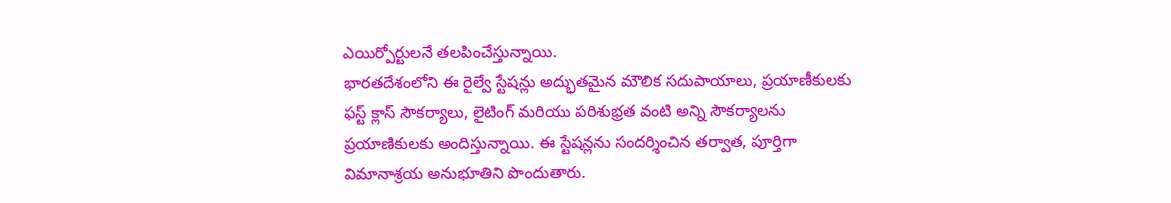ఎయిర్పోర్టులనే తలపించేస్తున్నాయి.
భారతదేశంలోని ఈ రైల్వే స్టేషన్లు అద్భుతమైన మౌలిక సదుపాయాలు, ప్రయాణీకులకు ఫస్ట్ క్లాస్ సౌకర్యాలు, లైటింగ్ మరియు పరిశుభ్రత వంటి అన్ని సౌకర్యాలను ప్రయాణికులకు అందిస్తున్నాయి. ఈ స్టేషన్లను సందర్శించిన తర్వాత, పూర్తిగా విమానాశ్రయ అనుభూతిని పొందుతారు.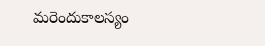మరెందుకాలస్యం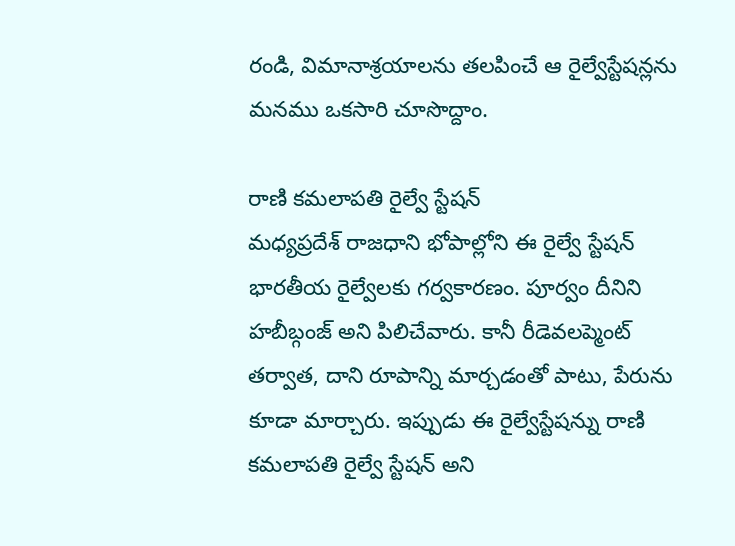రండి, విమానాశ్రయాలను తలపించే ఆ రైల్వేస్టేషన్లను మనము ఒకసారి చూసొద్దాం.

రాణి కమలాపతి రైల్వే స్టేషన్
మధ్యప్రదేశ్ రాజధాని భోపాల్లోని ఈ రైల్వే స్టేషన్ భారతీయ రైల్వేలకు గర్వకారణం. పూర్వం దీనిని హబీబ్గంజ్ అని పిలిచేవారు. కానీ రీడెవలప్మెంట్ తర్వాత, దాని రూపాన్ని మార్చడంతో పాటు, పేరును కూడా మార్చారు. ఇప్పుడు ఈ రైల్వేస్టేషన్ను రాణి కమలాపతి రైల్వే స్టేషన్ అని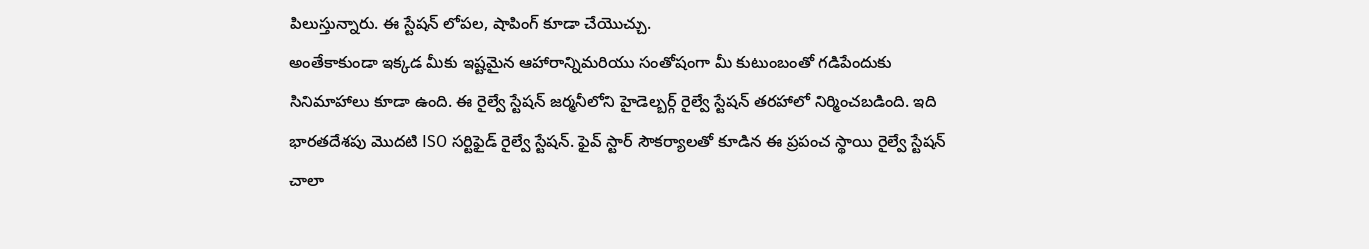పిలుస్తున్నారు. ఈ స్టేషన్ లోపల, షాపింగ్ కూడా చేయొచ్చు.
అంతేకాకుండా ఇక్కడ మీకు ఇష్టమైన ఆహారాన్నిమరియు సంతోషంగా మీ కుటుంబంతో గడిపేందుకు సినిమాహాలు కూడా ఉంది. ఈ రైల్వే స్టేషన్ జర్మనీలోని హైడెల్బర్గ్ రైల్వే స్టేషన్ తరహాలో నిర్మించబడింది. ఇది భారతదేశపు మొదటి ISO సర్టిఫైడ్ రైల్వే స్టేషన్. ఫైవ్ స్టార్ సౌకర్యాలతో కూడిన ఈ ప్రపంచ స్థాయి రైల్వే స్టేషన్ చాలా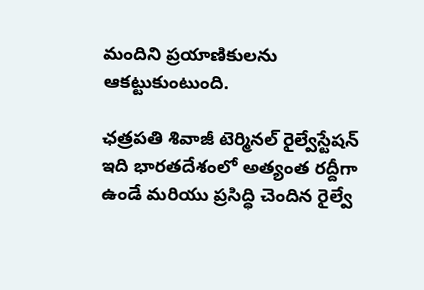మందిని ప్రయాణికులను ఆకట్టుకుంటుంది.

ఛత్రపతి శివాజీ టెర్మినల్ రైల్వేస్టేషన్
ఇది భారతదేశంలో అత్యంత రద్దీగా ఉండే మరియు ప్రసిద్ధి చెందిన రైల్వే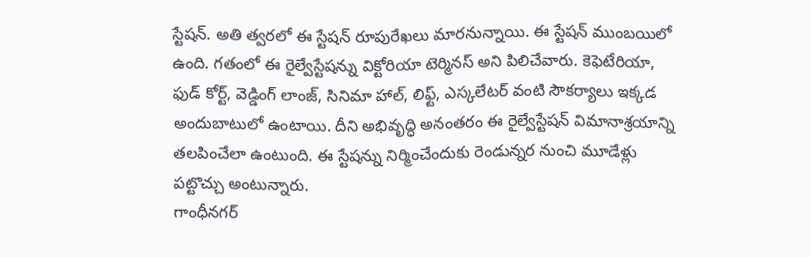స్టేషన్. అతి త్వరలో ఈ స్టేషన్ రూపురేఖలు మారనున్నాయి. ఈ స్టేషన్ ముంబయిలో ఉంది. గతంలో ఈ రైల్వేస్టేషన్ను విక్టోరియా టెర్మినస్ అని పిలిచేవారు. కెఫెటేరియా, ఫుడ్ కోర్ట్, వెడ్డింగ్ లాంజ్, సినిమా హాల్, లిఫ్ట్, ఎస్కలేటర్ వంటి సౌకర్యాలు ఇక్కడ అందుబాటులో ఉంటాయి. దీని అభివృద్ధి అనంతరం ఈ రైల్వేస్టేషన్ విమానాశ్రయాన్ని తలపించేలా ఉంటుంది. ఈ స్టేషన్ను నిర్మించేందుకు రెండున్నర నుంచి మూడేళ్లు పట్టొచ్చు అంటున్నారు.
గాంధీనగర్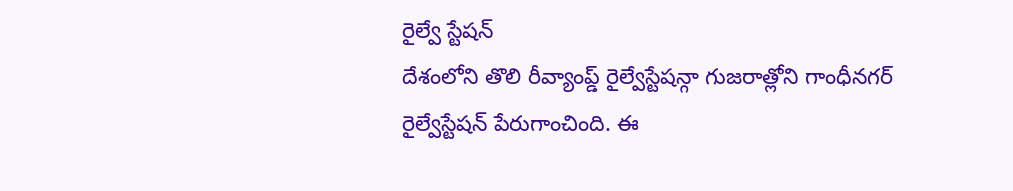రైల్వే స్టేషన్
దేశంలోని తొలి రీవ్యాంప్డ్ రైల్వేస్టేషన్గా గుజరాత్లోని గాంధీనగర్ రైల్వేస్టేషన్ పేరుగాంచింది. ఈ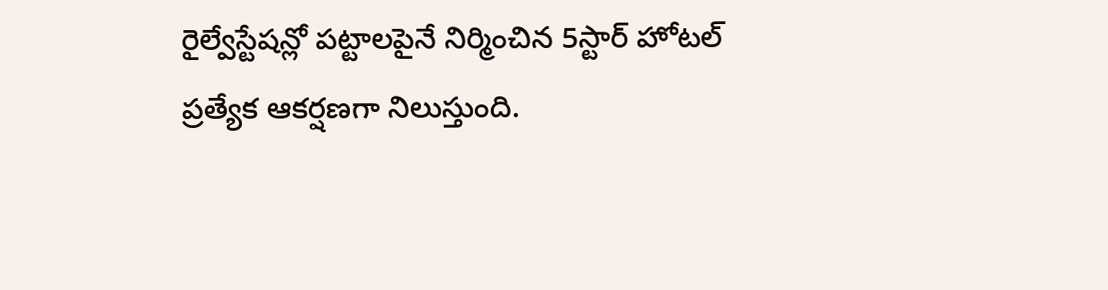రైల్వేస్టేషన్లో పట్టాలపైనే నిర్మించిన 5స్టార్ హోటల్ ప్రత్యేక ఆకర్షణగా నిలుస్తుంది.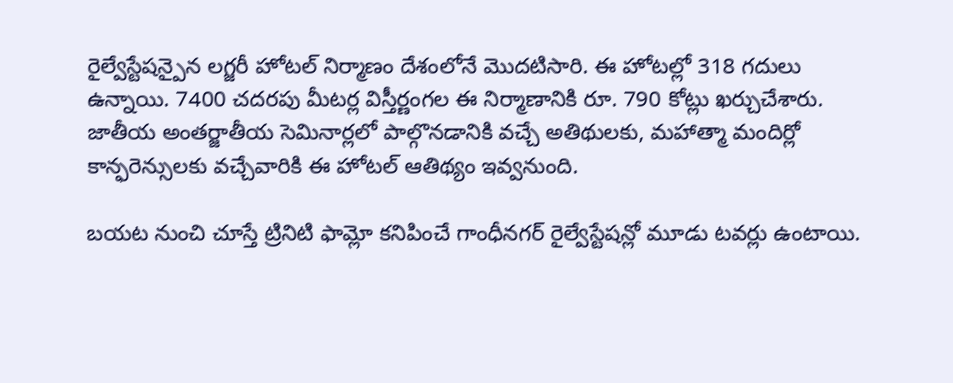రైల్వేస్టేషన్పైన లగ్జరీ హోటల్ నిర్మాణం దేశంలోనే మొదటిసారి. ఈ హోటల్లో 318 గదులు ఉన్నాయి. 7400 చదరపు మీటర్ల విస్తీర్ణంగల ఈ నిర్మాణానికి రూ. 790 కోట్లు ఖర్చుచేశారు. జాతీయ అంతర్జాతీయ సెమినార్లలో పాల్గొనడానికి వచ్చే అతిథులకు, మహాత్మా మందిర్లో కాన్ఫరెన్సులకు వచ్చేవారికి ఈ హోటల్ ఆతిథ్యం ఇవ్వనుంది.

బయట నుంచి చూస్తే ట్రినిటి ఫామ్లో కనిపించే గాంధీనగర్ రైల్వేస్టేషన్లో మూడు టవర్లు ఉంటాయి.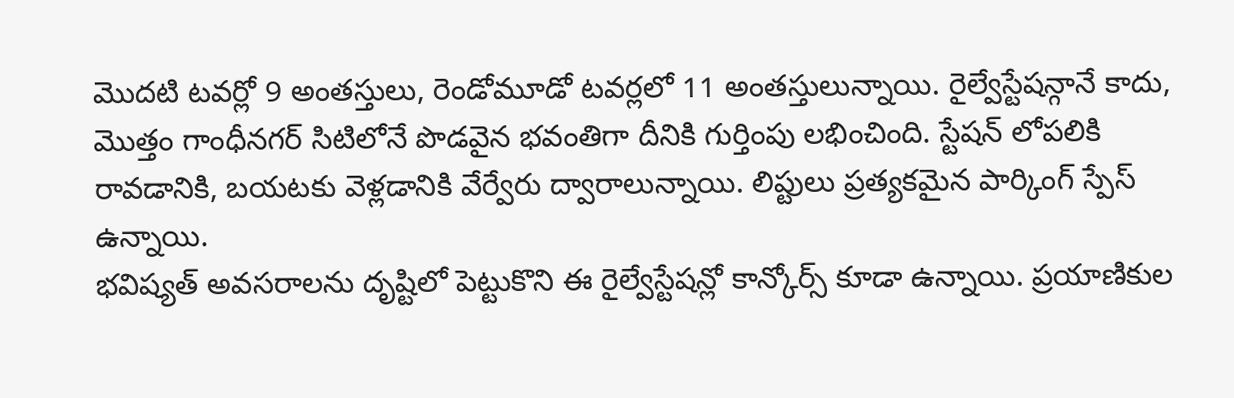మొదటి టవర్లో 9 అంతస్తులు, రెండోమూడో టవర్లలో 11 అంతస్తులున్నాయి. రైల్వేస్టేషన్గానే కాదు, మొత్తం గాంధీనగర్ సిటిలోనే పొడవైన భవంతిగా దీనికి గుర్తింపు లభించింది. స్టేషన్ లోపలికి రావడానికి, బయటకు వెళ్లడానికి వేర్వేరు ద్వారాలున్నాయి. లిప్టులు ప్రత్యకమైన పార్కింగ్ స్పేస్ ఉన్నాయి.
భవిష్యత్ అవసరాలను దృష్టిలో పెట్టుకొని ఈ రైల్వేస్టేషన్లో కాన్కోర్స్ కూడా ఉన్నాయి. ప్రయాణికుల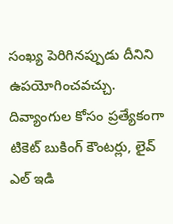సంఖ్య పెరిగినప్పుడు దీనిని ఉపయోగించవచ్చు. దివ్యాంగుల కోసం ప్రత్యేకంగా టికెట్ బుకింగ్ కౌంటర్లు, లైవ్ ఎల్ ఇడి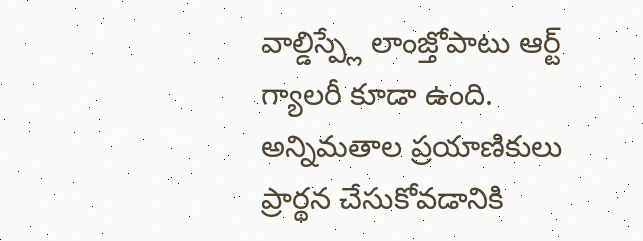వాల్డిస్ప్లే లాంజ్తోపాటు ఆర్ట్ గ్యాలరీ కూడా ఉంది. అన్నిమతాల ప్రయాణికులు ప్రార్థన చేసుకోవడానికి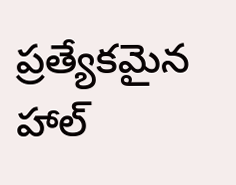ప్రత్యేకమైన హాల్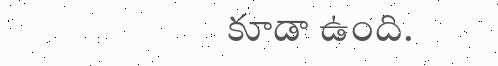కూడా ఉంది.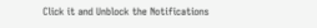Click it and Unblock the Notifications